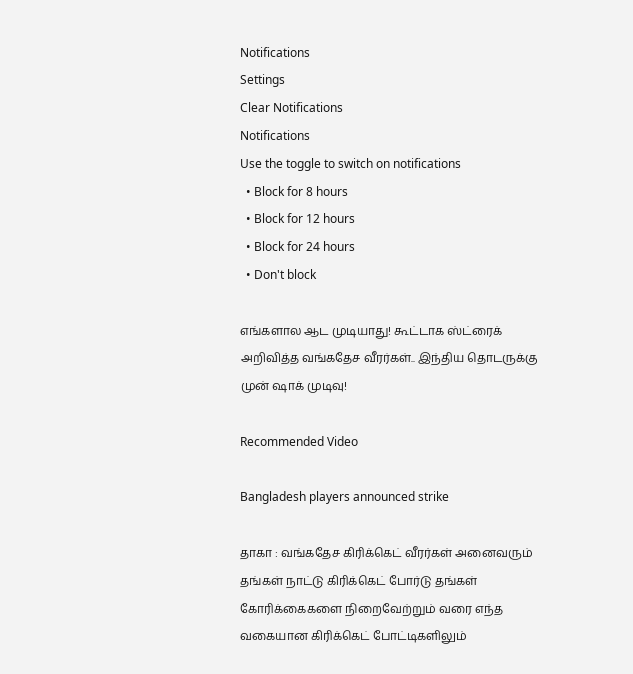Notifications
Settings
Clear Notifications
Notifications
Use the toggle to switch on notifications
  • Block for 8 hours
  • Block for 12 hours
  • Block for 24 hours
  • Don't block

எங்களால ஆட முடியாது! கூட்டாக ஸ்ட்ரைக் அறிவித்த வங்கதேச வீரர்கள்.. இந்திய தொடருக்கு முன் ஷாக் முடிவு!

Recommended Video

Bangladesh players announced strike

தாகா : வங்கதேச கிரிக்கெட் வீரர்கள் அனைவரும் தங்கள் நாட்டு கிரிக்கெட் போர்டு தங்கள் கோரிக்கைகளை நிறைவேற்றும் வரை எந்த வகையான கிரிக்கெட் போட்டிகளிலும்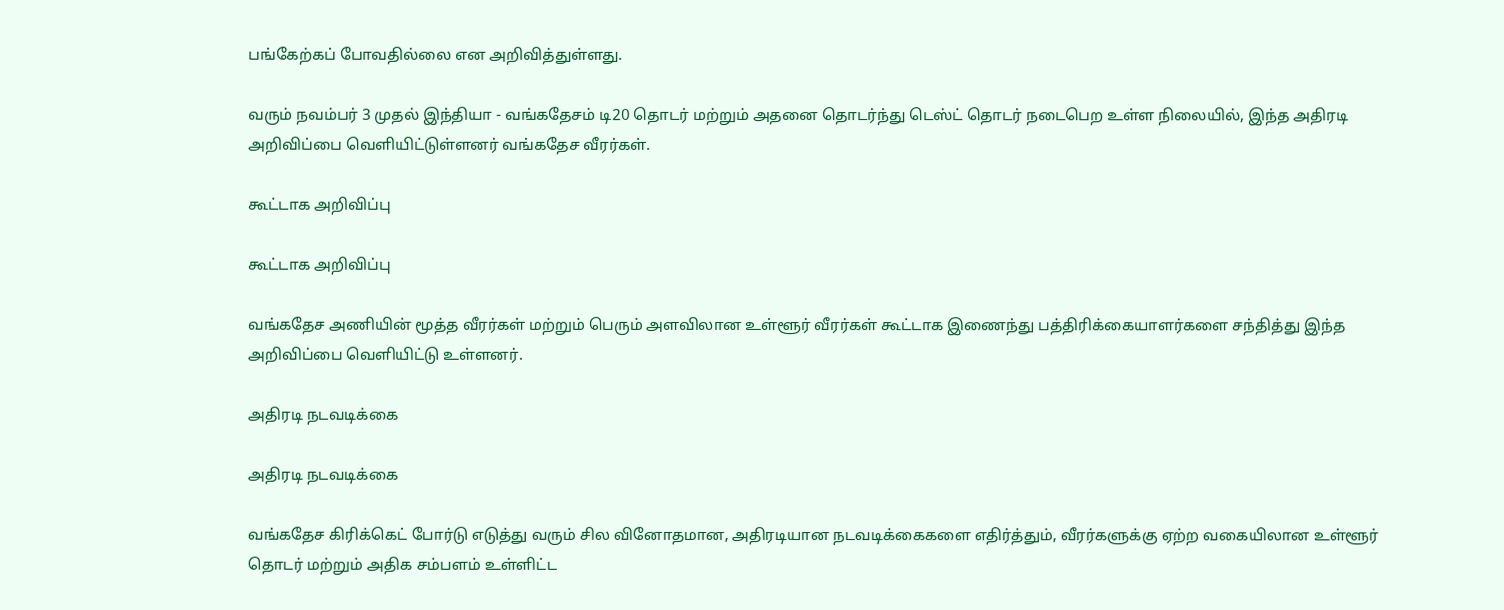பங்கேற்கப் போவதில்லை என அறிவித்துள்ளது.

வரும் நவம்பர் 3 முதல் இந்தியா - வங்கதேசம் டி20 தொடர் மற்றும் அதனை தொடர்ந்து டெஸ்ட் தொடர் நடைபெற உள்ள நிலையில், இந்த அதிரடி அறிவிப்பை வெளியிட்டுள்ளனர் வங்கதேச வீரர்கள்.

கூட்டாக அறிவிப்பு

கூட்டாக அறிவிப்பு

வங்கதேச அணியின் மூத்த வீரர்கள் மற்றும் பெரும் அளவிலான உள்ளூர் வீரர்கள் கூட்டாக இணைந்து பத்திரிக்கையாளர்களை சந்தித்து இந்த அறிவிப்பை வெளியிட்டு உள்ளனர்.

அதிரடி நடவடிக்கை

அதிரடி நடவடிக்கை

வங்கதேச கிரிக்கெட் போர்டு எடுத்து வரும் சில வினோதமான, அதிரடியான நடவடிக்கைகளை எதிர்த்தும், வீரர்களுக்கு ஏற்ற வகையிலான உள்ளூர் தொடர் மற்றும் அதிக சம்பளம் உள்ளிட்ட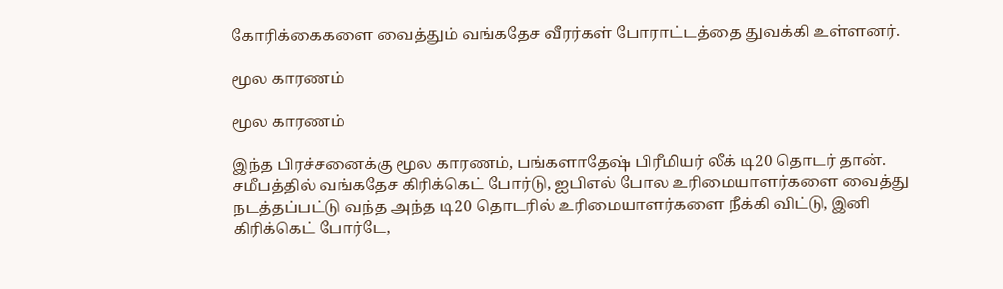கோரிக்கைகளை வைத்தும் வங்கதேச வீரர்கள் போராட்டத்தை துவக்கி உள்ளனர்.

மூல காரணம்

மூல காரணம்

இந்த பிரச்சனைக்கு மூல காரணம், பங்களாதேஷ் பிரீமியர் லீக் டி20 தொடர் தான். சமீபத்தில் வங்கதேச கிரிக்கெட் போர்டு, ஐபிஎல் போல உரிமையாளர்களை வைத்து நடத்தப்பட்டு வந்த அந்த டி20 தொடரில் உரிமையாளர்களை நீக்கி விட்டு, இனி கிரிக்கெட் போர்டே,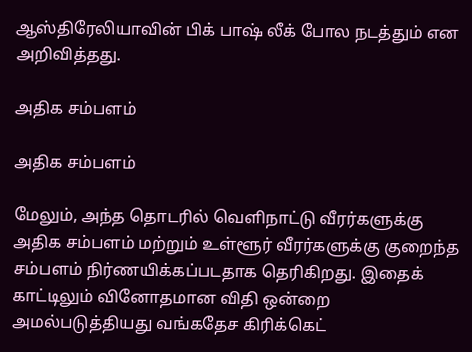ஆஸ்திரேலியாவின் பிக் பாஷ் லீக் போல நடத்தும் என அறிவித்தது.

அதிக சம்பளம்

அதிக சம்பளம்

மேலும், அந்த தொடரில் வெளிநாட்டு வீரர்களுக்கு அதிக சம்பளம் மற்றும் உள்ளூர் வீரர்களுக்கு குறைந்த சம்பளம் நிர்ணயிக்கப்படதாக தெரிகிறது. இதைக் காட்டிலும் வினோதமான விதி ஒன்றை அமல்படுத்தியது வங்கதேச கிரிக்கெட்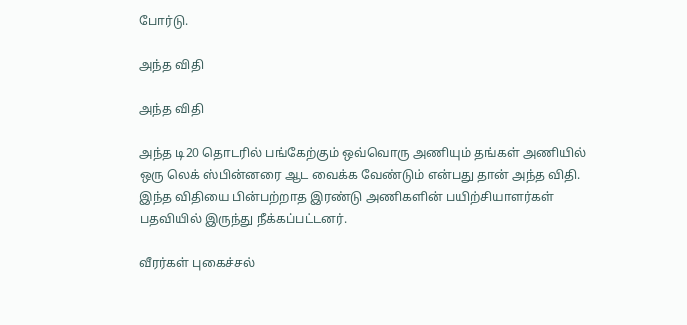போர்டு.

அந்த விதி

அந்த விதி

அந்த டி20 தொடரில் பங்கேற்கும் ஒவ்வொரு அணியும் தங்கள் அணியில் ஒரு லெக் ஸ்பின்னரை ஆட வைக்க வேண்டும் என்பது தான் அந்த விதி. இந்த விதியை பின்பற்றாத இரண்டு அணிகளின் பயிற்சியாளர்கள் பதவியில் இருந்து நீக்கப்பட்டனர்.

வீரர்கள் புகைச்சல்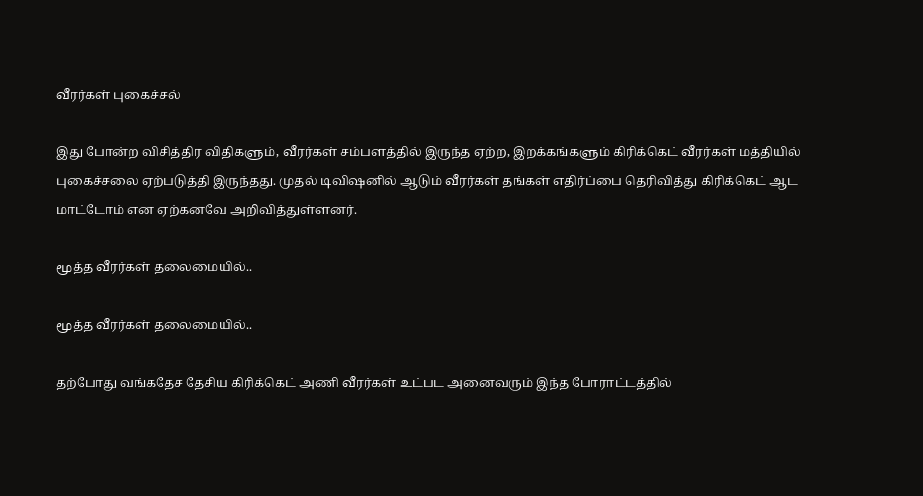வீரர்கள் புகைச்சல்

இது போன்ற விசித்திர விதிகளும், வீரர்கள் சம்பளத்தில் இருந்த ஏற்ற, இறக்கங்களும் கிரிக்கெட் வீரர்கள் மத்தியில் புகைச்சலை ஏற்படுத்தி இருந்தது. முதல் டிவிஷனில் ஆடும் வீரர்கள் தங்கள் எதிர்ப்பை தெரிவித்து கிரிக்கெட் ஆட மாட்டோம் என ஏற்கனவே அறிவித்துள்ளனர்.

மூத்த வீரர்கள் தலைமையில்..

மூத்த வீரர்கள் தலைமையில்..

தற்போது வங்கதேச தேசிய கிரிக்கெட் அணி வீரர்கள் உட்பட அனைவரும் இந்த போராட்டத்தில்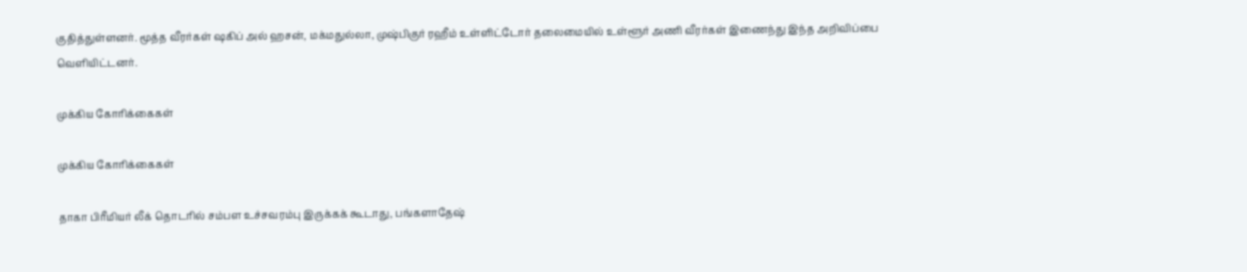குதித்துள்ளனர். மூத்த வீரர்கள் ஷகிப் அல் ஹசன், மக்மதுல்லா, முஷ்பிகுர் ரஹீம் உள்ளிட்டோர் தலைமையில் உள்ளூர் அணி வீரர்கள் இணைந்து இந்த அறிவிப்பை வெளியிட்டனர்.

முக்கிய கோரிக்கைகள்

முக்கிய கோரிக்கைகள்

தாகா பிரீமியர் லீக் தொடரில் சம்பள உச்சவரம்பு இருக்கக் கூடாது, பங்களாதேஷ்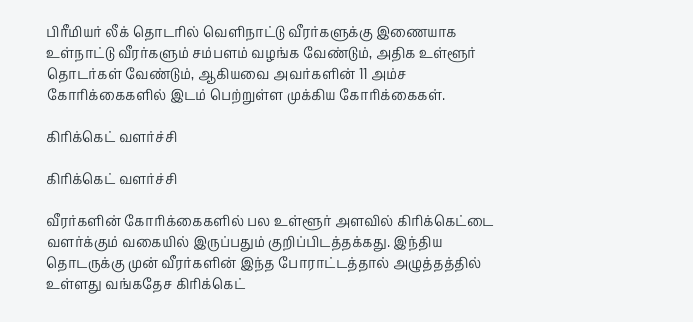பிரீமியர் லீக் தொடரில் வெளிநாட்டு வீரர்களுக்கு இணையாக உள்நாட்டு வீரர்களும் சம்பளம் வழங்க வேண்டும், அதிக உள்ளூர் தொடர்கள் வேண்டும், ஆகியவை அவர்களின் 11 அம்ச கோரிக்கைகளில் இடம் பெற்றுள்ள முக்கிய கோரிக்கைகள்.

கிரிக்கெட் வளர்ச்சி

கிரிக்கெட் வளர்ச்சி

வீரர்களின் கோரிக்கைகளில் பல உள்ளூர் அளவில் கிரிக்கெட்டை வளர்க்கும் வகையில் இருப்பதும் குறிப்பிடத்தக்கது. இந்திய தொடருக்கு முன் வீரர்களின் இந்த போராட்டத்தால் அழுத்தத்தில் உள்ளது வங்கதேச கிரிக்கெட்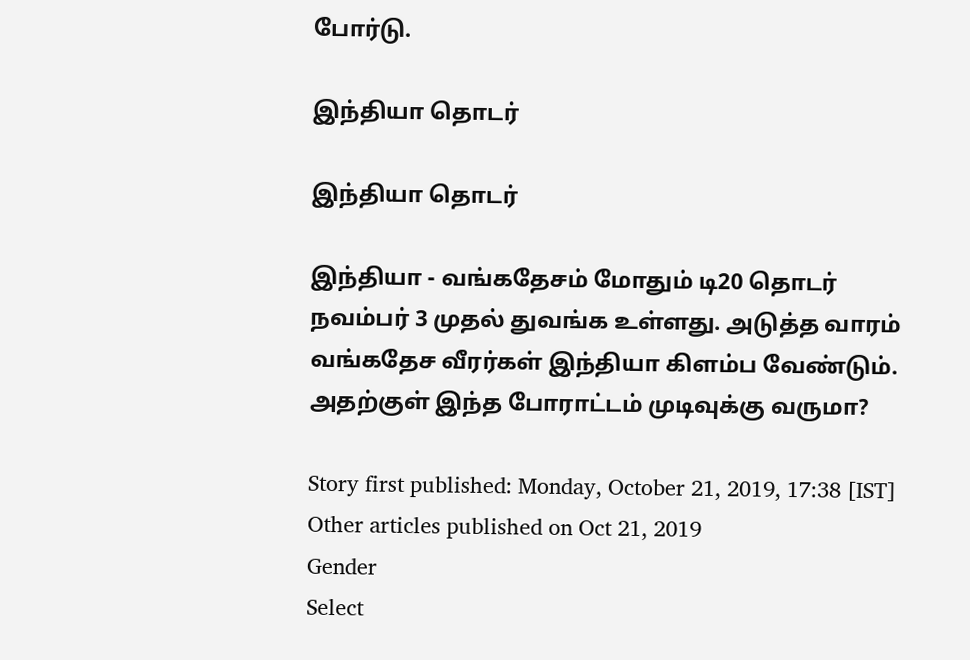போர்டு.

இந்தியா தொடர்

இந்தியா தொடர்

இந்தியா - வங்கதேசம் மோதும் டி20 தொடர் நவம்பர் 3 முதல் துவங்க உள்ளது. அடுத்த வாரம் வங்கதேச வீரர்கள் இந்தியா கிளம்ப வேண்டும். அதற்குள் இந்த போராட்டம் முடிவுக்கு வருமா?

Story first published: Monday, October 21, 2019, 17:38 [IST]
Other articles published on Oct 21, 2019
Gender
Select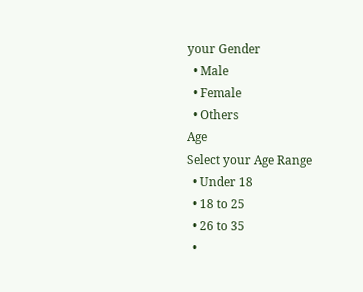your Gender
  • Male
  • Female
  • Others
Age
Select your Age Range
  • Under 18
  • 18 to 25
  • 26 to 35
  •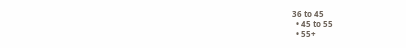36 to 45
  • 45 to 55
  • 55+